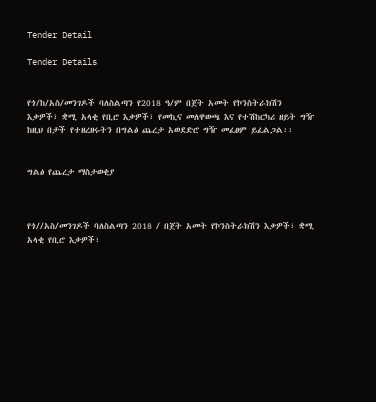Tender Detail

Tender Details


የጎ/ከ/አስ/መንገዶች ባለስልጣን የ2018 ዓ/ም በጀት አመት የኮንስትራክሽን እቃዎች፣ ቋሚ አላቂ የቢሮ እቃዎች፣ የመኪና መለዋወጫ እና የተሽከርካሪ ዘይት ግዥ ከዚህ በታች የተዘረዘሩትን በግልፅ ጨረታ አወደድሮ ግዥ መፈፀም ይፈልጋል፡፡


ግልፅ የጨረታ ማስታወቂያ



የጎ//አስ/መንገዶች ባለስልጣን 2018 / በጀት አመት የኮንስትራክሽን እቃዎች፣ ቋሚ አላቂ የቢሮ እቃዎች፣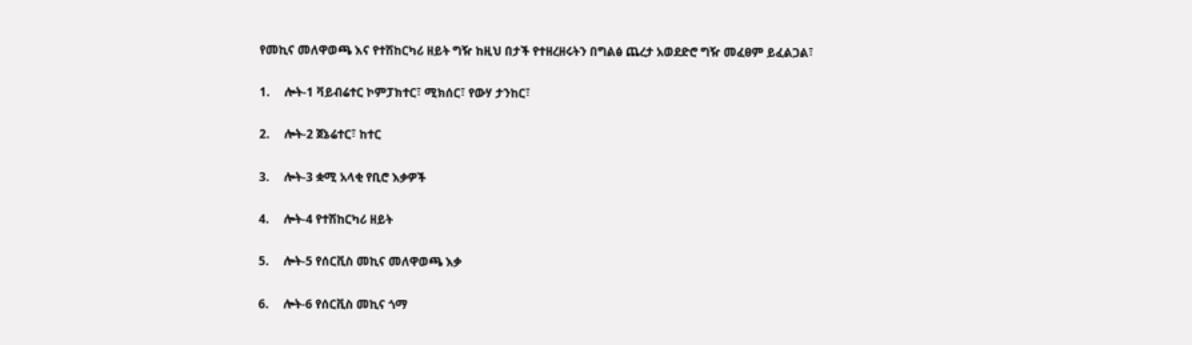የመኪና መለዋወጫ እና የተሽከርካሪ ዘይት ግዥ ከዚህ በታች የተዘረዘሩትን በግልፅ ጨረታ አወደድሮ ግዥ መፈፀም ይፈልጋል፣

1.     ሎት-1 ቫይብሬተር ኮምፓክተር፣ ሚክሰር፣ የውሃ ታንከር፣

2.     ሎት-2 ጀኔሬተር፣ ከተር

3.     ሎት-3 ቋሚ አላቂ የቢሮ እቃዎች

4.     ሎት-4 የተሽከርካሪ ዘይት

5.     ሎት-5 የሰርቪስ መኪና መለዋወጫ እቃ

6.     ሎት-6 የሰርቪስ መኪና ጎማ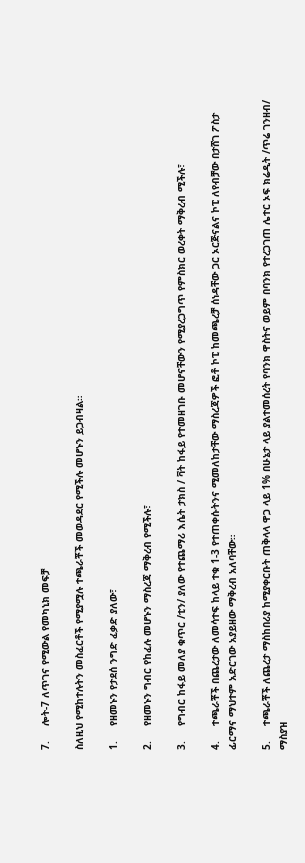7.     ሎት-7 ለጥገና የሚውል የመካኒክ መፍቻ

ስለዚህ የሚከተሉትን መስፈርቶች የሚያሟሉ ተጫራቾች መወዳደር የሚችሉ መሆኑን ይጋብዛል።

1.     የዘመኑን የታደሰ ንግድ ፈቃድ ያለው፣

2.     የዘመኑን ግብር የከፈሉ መሆኑን ማስረጃ ማቅረብ የሚችሉ፣

3.     የግብር ከፋይ መለያ ቁጥር /ቲን/ ያለው የተጨማሪ እሴት ታክስ / ቫት ከፋይ የተመዘገቡ መሆናቸውን የሚያረጋግጥ የምስክር ወረቀት ማቅረብ ሚችሉ፣

4.     ተጫራቾች በጨረታው ለመሳተፍ ከላይ ተቁ 1-3 የተጠቀሱትንና ሚመለከታቸው ማስረጃዎች ፎቶ ኮፒ ከመጫረቻ ሰነዳቸው ጋር ኦርጅናልና ኮፒ ለየብቻው በታሸገ ፖስታ ፊርማና ማህተም አድርገው አያይዘው ማቅረብ አለባቸው።

5.     ተጫራቾች ለጨረታ ማስከበሪያ ከሚያቀርቡት ጠቅላላ ዋጋ ላይ 1% በሁኔታ ላይ ያልተመሰረት የባንክ ዋስትና ወይም በባንክ የተረጋገጠ ሌተር ኦፍ ክሬዲት /ጥሬ ገንዘብ/ ማስያዝ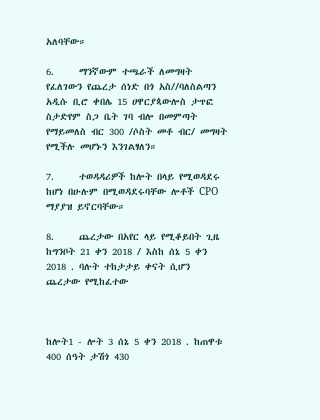አለባቸው።

6.     ማንኛውም ተጫራች ለመግዛት የፈለገውን የጨረታ ሰነድ በጎ አስ//ባለስልጣን አዲሱ ቢሮ ቀበሌ 15 ሀዋርያጳውሎስ ታጥፎ ስታድየም ስጋ ቤት ገባ ብሎ በመምጣት የማይመለስ ብር 300 /ሶስት መቶ ብር/ መግዛት የሚችሉ መሆኑን እንገልፃለን።

7.     ተወዳዳሪዎች ከሎት በላይ የሚወዳደሩ ከሆነ በሁሉም በሚወዳደሩባቸው ሎቶች CPO ማያያዝ ይኖርባቸው።

8.     ጨረታው በአየር ላይ የሚቆይበት ጊዜ ከግንቦት 21 ቀን 2018 / እስከ ሰኔ 5 ቀን 2018 . ባሉት ተከታታይ ቀናት ሲሆን ጨረታው የሚከፈተው



ከሎት1 - ሎት 3 ሰኔ 5 ቀን 2018 . ከጠዋቱ 400 ሰዓት ታሽጎ 430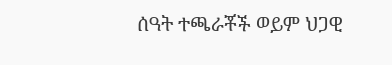ሰዓት ተጫራቾች ወይም ህጋዊ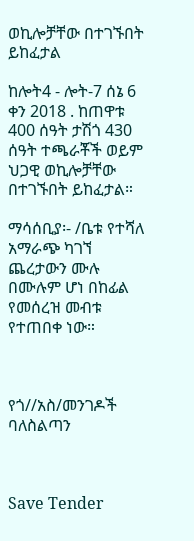ወኪሎቻቸው በተገኙበት ይከፈታል

ከሎት4 - ሎት-7 ሰኔ 6 ቀን 2018 . ከጠዋቱ 400 ሰዓት ታሽጎ 430 ሰዓት ተጫራቾች ወይም ህጋዊ ወኪሎቻቸው በተገኙበት ይከፈታል።

ማሳሰቢያ፡- /ቤቱ የተሻለ አማራጭ ካገኘ ጨረታውን ሙሉ በሙሉም ሆነ በከፊል የመሰረዝ መብቱ የተጠበቀ ነው።



የጎ//አስ/መንገዶች ባለስልጣን



Save Tender